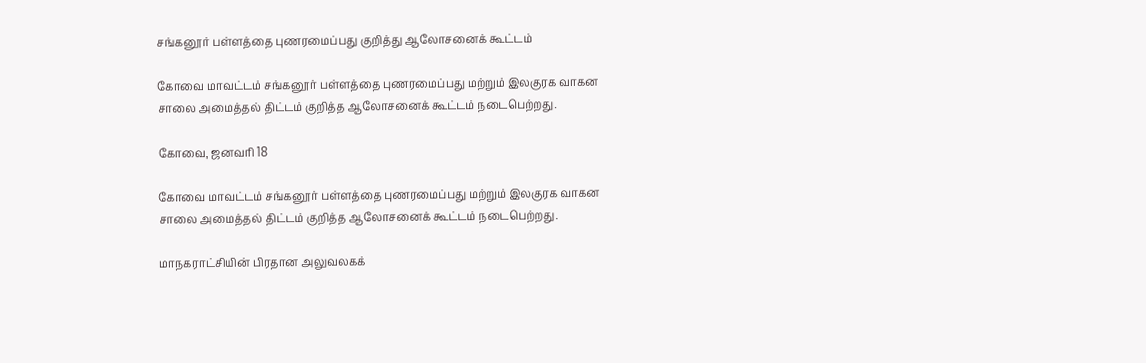சங்கனூர் பள்ளத்தை புணரமைப்பது குறித்து ஆலோசனைக் கூட்டம்

கோவை மாவட்டம் சங்கனூர் பள்ளத்தை புணரமைப்பது மற்றும் இலகுரக வாகன சாலை அமைத்தல் திட்டம் குறித்த ஆலோசனைக் கூட்டம் நடைபெற்றது.

கோவை, ஜனவரி 18

கோவை மாவட்டம் சங்கனூர் பள்ளத்தை புணரமைப்பது மற்றும் இலகுரக வாகன சாலை அமைத்தல் திட்டம் குறித்த ஆலோசனைக் கூட்டம் நடைபெற்றது.

மாநகராட்சியின் பிரதான அலுவலகக்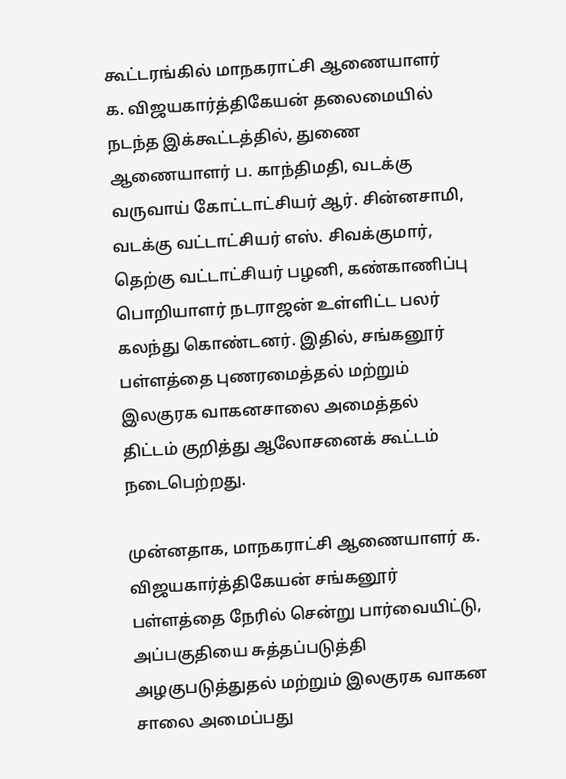கூட்டரங்கில் மாநகராட்சி ஆணையாளர் க. விஜயகார்த்திகேயன் தலைமையில் நடந்த இக்கூட்டத்தில், துணை ஆணையாளர் ப. காந்திமதி, வடக்கு வருவாய் கோட்டாட்சியர் ஆர். சின்னசாமி, வடக்கு வட்டாட்சியர் எஸ். சிவக்குமார், தெற்கு வட்டாட்சியர் பழனி, கண்காணிப்பு பொறியாளர் நடராஜன் உள்ளிட்ட பலர் கலந்து கொண்டனர். இதில், சங்கனூர் பள்ளத்தை புணரமைத்தல் மற்றும் இலகுரக வாகனசாலை அமைத்தல் திட்டம் குறித்து ஆலோசனைக் கூட்டம் நடைபெற்றது.

முன்னதாக, மாநகராட்சி ஆணையாளர் க. விஜயகார்த்திகேயன் சங்கனூர் பள்ளத்தை நேரில் சென்று பார்வையிட்டு, அப்பகுதியை சுத்தப்படுத்தி அழகுபடுத்துதல் மற்றும் இலகுரக வாகன சாலை அமைப்பது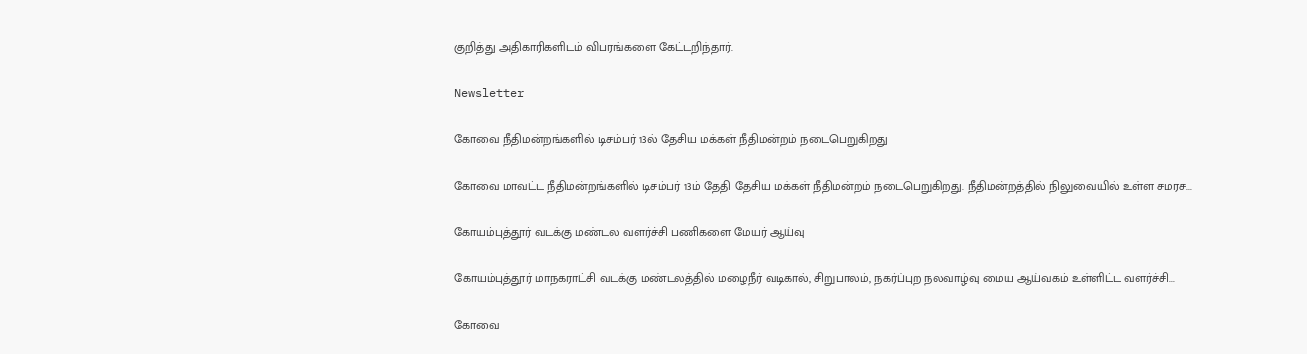குறித்து அதிகாரிகளிடம் விபரங்களை கேட்டறிந்தார்.

Newsletter

கோவை நீதிமன்றங்களில் டிசம்பர் 13ல் தேசிய மக்கள் நீதிமன்றம் நடைபெறுகிறது

கோவை மாவட்ட நீதிமன்றங்களில் டிசம்பர் 13ம் தேதி தேசிய மக்கள் நீதிமன்றம் நடைபெறுகிறது. நீதிமன்றத்தில் நிலுவையில் உள்ள சமரச...

கோயம்புத்தூர் வடக்கு மண்டல வளர்ச்சி பணிகளை மேயர் ஆய்வு

கோயம்புத்தூர் மாநகராட்சி வடக்கு மண்டலத்தில் மழைநீர் வடிகால், சிறுபாலம், நகர்ப்புற நலவாழ்வு மைய ஆய்வகம் உள்ளிட்ட வளர்ச்சி...

கோவை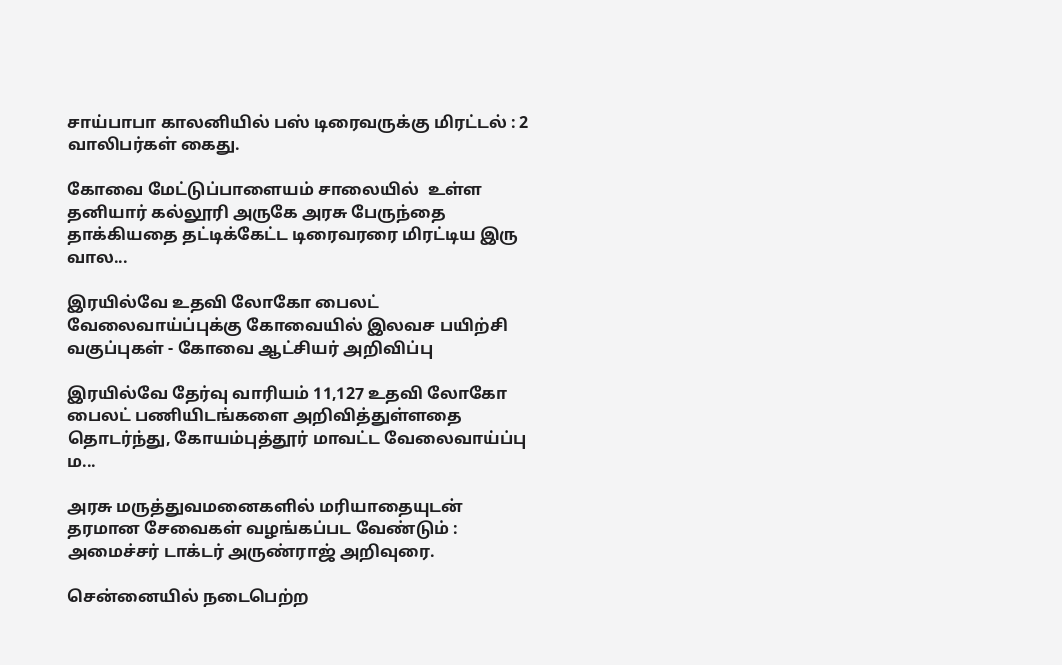சாய்பாபா காலனியில் பஸ் டிரைவருக்கு மிரட்டல் : 2 வாலிபர்கள் கைது.

கோவை மேட்டுப்பாளையம் சாலையில்  உள்ள தனியார் கல்லூரி அருகே அரசு பேருந்தை தாக்கியதை தட்டிக்கேட்ட டிரைவரரை மிரட்டிய இரு வால...

இரயில்வே உதவி லோகோ பைலட் வேலைவாய்ப்புக்கு கோவையில் இலவச பயிற்சி வகுப்புகள் - கோவை ஆட்சியர் அறிவிப்பு

இரயில்வே தேர்வு வாரியம் 11,127 உதவி லோகோ பைலட் பணியிடங்களை அறிவித்துள்ளதை தொடர்ந்து, கோயம்புத்தூர் மாவட்ட வேலைவாய்ப்பு ம...

அரசு மருத்துவமனைகளில் மரியாதையுடன் தரமான சேவைகள் வழங்கப்பட வேண்டும் : அமைச்சர் டாக்டர் அருண்ராஜ் அறிவுரை.

சென்னையில் நடைபெற்ற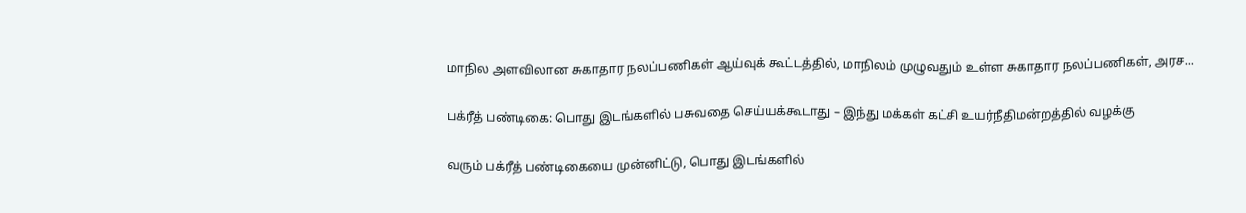மாநில அளவிலான சுகாதார நலப்பணிகள் ஆய்வுக் கூட்டத்தில், மாநிலம் முழுவதும் உள்ள சுகாதார நலப்பணிகள், அரச...

பக்ரீத் பண்டிகை: பொது இடங்களில் பசுவதை செய்யக்கூடாது – இந்து மக்கள் கட்சி உயர்நீதிமன்றத்தில் வழக்கு

வரும் பக்ரீத் பண்டிகையை முன்னிட்டு, பொது இடங்களில்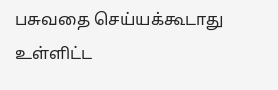பசுவதை செய்யக்கூடாது உள்ளிட்ட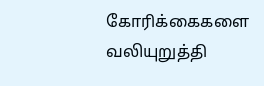கோரிக்கைகளை வலியுறுத்தி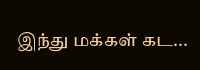இந்து மக்கள் கட...